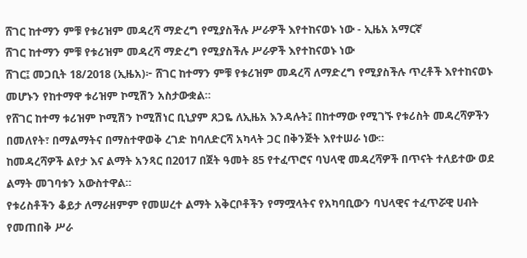ሸገር ከተማን ምቹ የቱሪዝም መዳረሻ ማድረግ የሚያስችሉ ሥራዎች እየተከናወኑ ነው - ኢዜአ አማርኛ
ሸገር ከተማን ምቹ የቱሪዝም መዳረሻ ማድረግ የሚያስችሉ ሥራዎች እየተከናወኑ ነው
ሸገር፤ መጋቢት 18/2018 (ኢዜአ)፦ ሸገር ከተማን ምቹ የቱሪዝም መዳረሻ ለማድረግ የሚያስችሉ ጥረቶች እየተከናወኑ መሆኑን የከተማዋ ቱሪዝም ኮሚሽን አስታውቋል።
የሸገር ከተማ ቱሪዝም ኮሚሽን ኮሚሽነር ቢኒያም ጸጋዬ ለኢዜአ እንዳሉት፤ በከተማው የሚገኙ የቱሪስት መዳረሻዎችን በመለየት፣ በማልማትና በማስተዋወቅ ረገድ ከባለድርሻ አካላት ጋር በቅንጅት እየተሠራ ነው።
ከመዳረሻዎች ልየታ እና ልማት አንጻር በ2017 በጀት ዓመት 85 የተፈጥሮና ባህላዊ መዳረሻዎች በጥናት ተለይተው ወደ ልማት መገባቱን አውስተዋል።
የቱሪስቶችን ቆይታ ለማራዘምም የመሠረተ ልማት አቅርቦቶችን የማሟላትና የአካባቢውን ባህላዊና ተፈጥሯዊ ሀብት የመጠበቅ ሥራ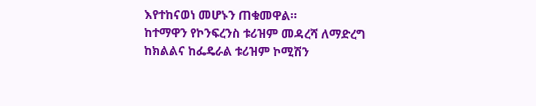እየተከናወነ መሆኑን ጠቁመዋል።
ከተማዋን የኮንፍረንስ ቱሪዝም መዳረሻ ለማድረግ ከክልልና ከፌዴራል ቱሪዝም ኮሚሽን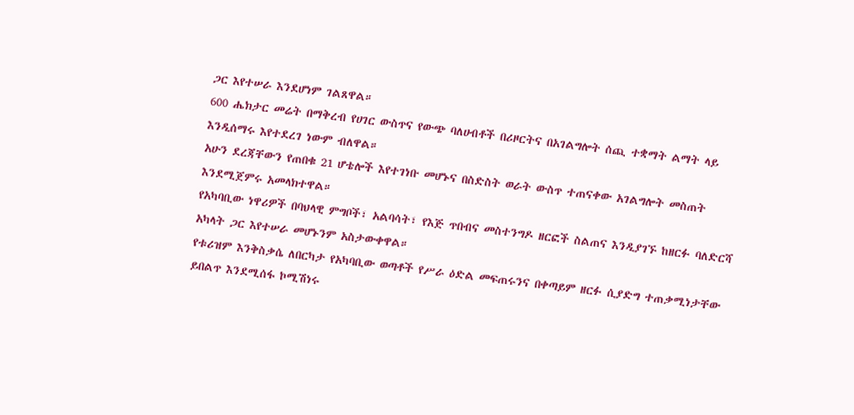ጋር እየተሠራ እንደሆነም ገልጸዋል።
600 ሔክታር መሬት በማቅረብ የሀገር ውስጥና የውጭ ባለሀብቶች በሪዞርትና በአገልግሎት ሰጪ ተቋማት ልማት ላይ እንዲሰማሩ እየተደረገ ነውም ብለዋል።
አሁን ደረጃቸውን የጠበቁ 21 ሆቴሎች እየተገነቡ መሆኑና በስድስት ወራት ውስጥ ተጠናቀው አገልግሎት መስጠት እንደሚጀምሩ አመላክተዋል።
የአካባቢው ነዋሪዎች በባህላዊ ምግቦች፣ አልባሳት፣ የእጅ ጥበብና መስተንግዶ ዘርፎች ስልጠና እንዲያገኙ ከዘርፉ ባለድርሻ አካላት ጋር እየተሠራ መሆኑንም አስታውቀዋል።
የቱሪዝም እንቅስቃሴ ለበርካታ የአካባቢው ወጣቶች የሥራ ዕድል መፍጠሩንና በቀጣይም ዘርፉ ሲያድግ ተጠቃሚነታቸው ይበልጥ እንደሚሰፋ ኮሚሽነሩ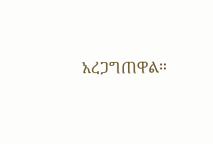አረጋግጠዋል።